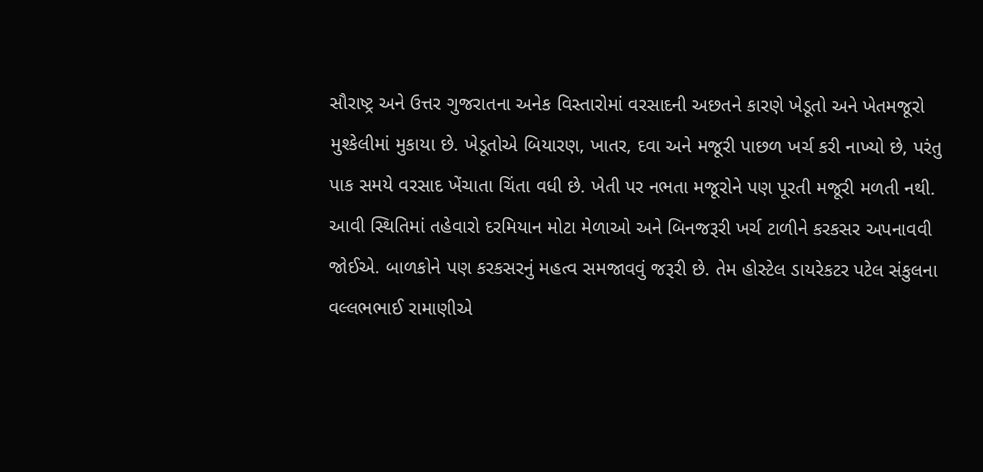સૌરાષ્ટ્ર અને ઉત્તર ગુજરાતના અનેક વિસ્તારોમાં વરસાદની અછતને કારણે ખેડૂતો અને ખેતમજૂરો મુશ્કેલીમાં મુકાયા છે. ખેડૂતોએ બિયારણ, ખાતર, દવા અને મજૂરી પાછળ ખર્ચ કરી નાખ્યો છે, પરંતુ પાક સમયે વરસાદ ખેંચાતા ચિંતા વધી છે. ખેતી પર નભતા મજૂરોને પણ પૂરતી મજૂરી મળતી નથી. આવી સ્થિતિમાં તહેવારો દરમિયાન મોટા મેળાઓ અને બિનજરૂરી ખર્ચ ટાળીને કરકસર અપનાવવી જોઈએ. બાળકોને પણ કરકસરનું મહત્વ સમજાવવું જરૂરી છે. તેમ હોસ્ટેલ ડાયરેકટર પટેલ સંકુલના વલ્લભભાઈ રામાણીએ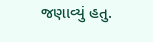જણાવ્યું હતુ.